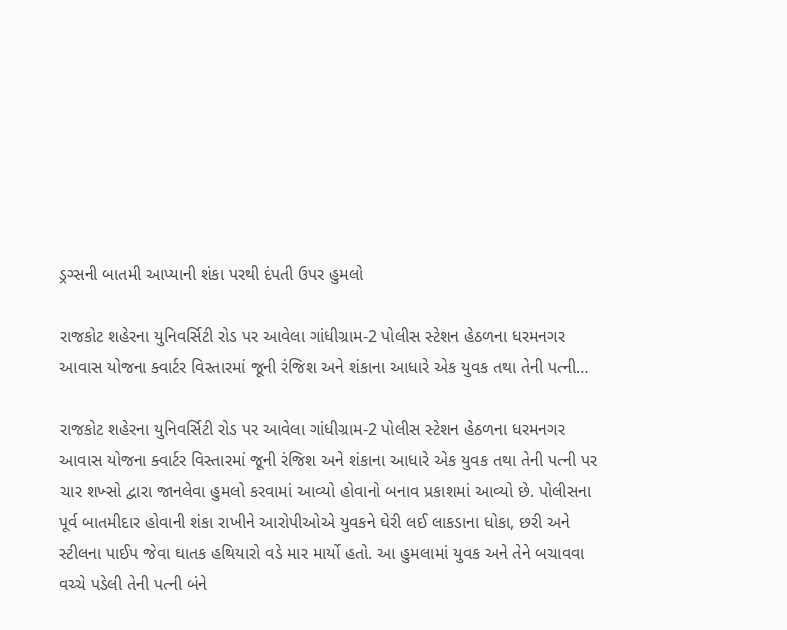ડ્રગ્સની બાતમી આપ્યાની શંકા પરથી દંપતી ઉપર હુમલો

રાજકોટ શહેરના યુનિવર્સિટી રોડ પર આવેલા ગાંધીગ્રામ-2 પોલીસ સ્ટેશન હેઠળના ધરમનગર આવાસ યોજના ક્વાર્ટર વિસ્તારમાં જૂની રંજિશ અને શંકાના આધારે એક યુવક તથા તેની પત્ની…

રાજકોટ શહેરના યુનિવર્સિટી રોડ પર આવેલા ગાંધીગ્રામ-2 પોલીસ સ્ટેશન હેઠળના ધરમનગર આવાસ યોજના ક્વાર્ટર વિસ્તારમાં જૂની રંજિશ અને શંકાના આધારે એક યુવક તથા તેની પત્ની પર ચાર શખ્સો દ્વારા જાનલેવા હુમલો કરવામાં આવ્યો હોવાનો બનાવ પ્રકાશમાં આવ્યો છે. પોલીસના પૂર્વ બાતમીદાર હોવાની શંકા રાખીને આરોપીઓએ યુવકને ઘેરી લઈ લાકડાના ધોકા, છરી અને સ્ટીલના પાઈપ જેવા ઘાતક હથિયારો વડે માર માર્યો હતો. આ હુમલામાં યુવક અને તેને બચાવવા વચ્ચે પડેલી તેની પત્ની બંને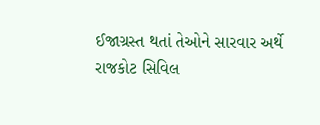ઈજાગ્રસ્ત થતાં તેઓને સારવાર અર્થે રાજકોટ સિવિલ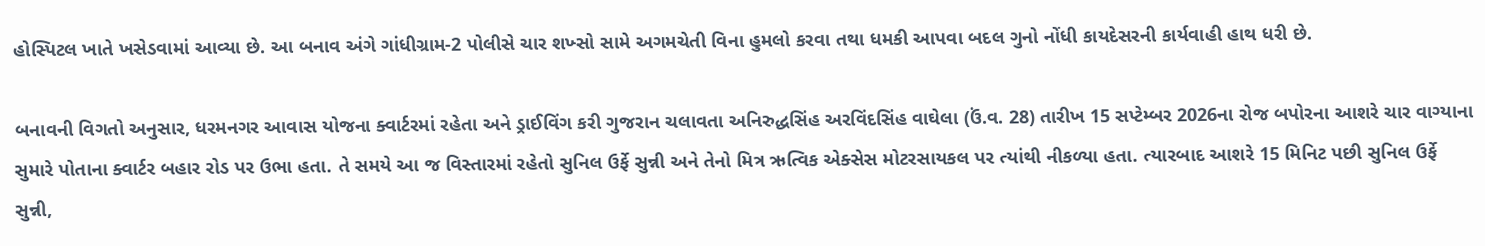હોસ્પિટલ ખાતે ખસેડવામાં આવ્યા છે. આ બનાવ અંગે ગાંધીગ્રામ-2 પોલીસે ચાર શખ્સો સામે અગમચેતી વિના હુમલો કરવા તથા ધમકી આપવા બદલ ગુનો નોંધી કાયદેસરની કાર્યવાહી હાથ ધરી છે.

બનાવની વિગતો અનુસાર, ધરમનગર આવાસ યોજના ક્વાર્ટરમાં રહેતા અને ડ્રાઈવિંગ કરી ગુજરાન ચલાવતા અનિરુદ્ધસિંહ અરવિંદસિંહ વાઘેલા (ઉં.વ. 28) તારીખ 15 સપ્ટેમ્બર 2026ના રોજ બપોરના આશરે ચાર વાગ્યાના સુમારે પોતાના ક્વાર્ટર બહાર રોડ પર ઉભા હતા. તે સમયે આ જ વિસ્તારમાં રહેતો સુનિલ ઉર્ફે સુન્ની અને તેનો મિત્ર ઋત્વિક એક્સેસ મોટરસાયકલ પર ત્યાંથી નીકળ્યા હતા. ત્યારબાદ આશરે 15 મિનિટ પછી સુનિલ ઉર્ફે સુન્ની,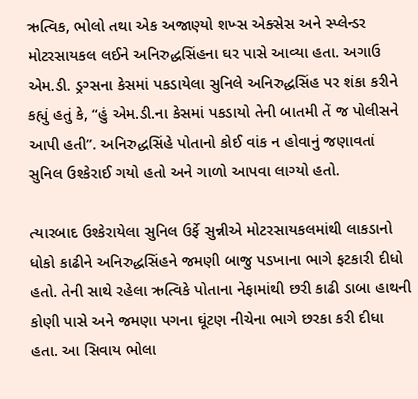ઋત્વિક, ભોલો તથા એક અજાણ્યો શખ્સ એક્સેસ અને સ્પ્લેન્ડર મોટરસાયકલ લઈને અનિરુદ્ધસિંહના ઘર પાસે આવ્યા હતા. અગાઉ એમ.ડી. ડ્રગ્સના કેસમાં પકડાયેલા સુનિલે અનિરુદ્ધસિંહ પર શંકા કરીને કહ્યું હતું કે, “હું એમ.ડી.ના કેસમાં પકડાયો તેની બાતમી તેં જ પોલીસને આપી હતી”. અનિરુદ્ધસિંહે પોતાનો કોઈ વાંક ન હોવાનું જણાવતાં સુનિલ ઉશ્કેરાઈ ગયો હતો અને ગાળો આપવા લાગ્યો હતો.

ત્યારબાદ ઉશ્કેરાયેલા સુનિલ ઉર્ફે સુન્નીએ મોટરસાયકલમાંથી લાકડાનો ધોકો કાઢીને અનિરુદ્ધસિંહને જમણી બાજુ પડખાના ભાગે ફટકારી દીધો હતો. તેની સાથે રહેલા ઋત્વિકે પોતાના નેફામાંથી છરી કાઢી ડાબા હાથની કોણી પાસે અને જમણા પગના ઘૂંટણ નીચેના ભાગે છરકા કરી દીધા હતા. આ સિવાય ભોલા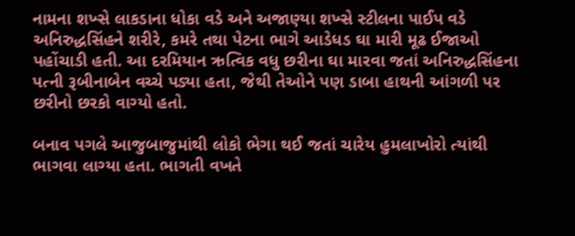નામના શખ્સે લાકડાના ધોકા વડે અને અજાણ્યા શખ્સે સ્ટીલના પાઈપ વડે અનિરુદ્ધસિંહને શરીરે, કમરે તથા પેટના ભાગે આડેધડ ઘા મારી મૂઢ ઈજાઓ પહોંચાડી હતી. આ દરમિયાન ઋત્વિક વધુ છરીના ઘા મારવા જતાં અનિરુદ્ધસિંહના પત્ની રૂબીનાબેન વચ્ચે પડ્યા હતા, જેથી તેઓને પણ ડાબા હાથની આંગળી પર છરીનો છરકો વાગ્યો હતો.

બનાવ પગલે આજુબાજુમાંથી લોકો ભેગા થઈ જતાં ચારેય હુમલાખોરો ત્યાંથી ભાગવા લાગ્યા હતા. ભાગતી વખતે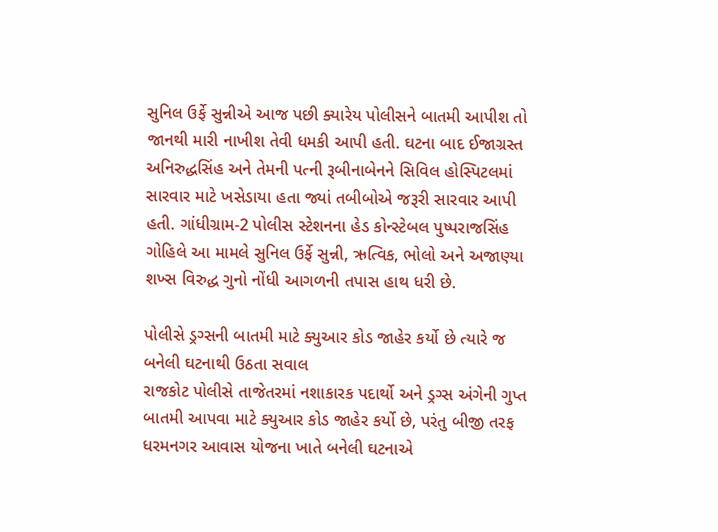સુનિલ ઉર્ફે સુન્નીએ આજ પછી ક્યારેય પોલીસને બાતમી આપીશ તો જાનથી મારી નાખીશ તેવી ધમકી આપી હતી. ઘટના બાદ ઈજાગ્રસ્ત અનિરુદ્ધસિંહ અને તેમની પત્ની રૂબીનાબેનને સિવિલ હોસ્પિટલમાં સારવાર માટે ખસેડાયા હતા જ્યાં તબીબોએ જરૂરી સારવાર આપી હતી. ગાંધીગ્રામ-2 પોલીસ સ્ટેશનના હેડ કોન્સ્ટેબલ પુષ્પરાજસિંહ ગોહિલે આ મામલે સુનિલ ઉર્ફે સુન્ની, ઋત્વિક, ભોલો અને અજાણ્યા શખ્સ વિરુદ્ધ ગુનો નોંધી આગળની તપાસ હાથ ધરી છે.

પોલીસે ડ્રગ્સની બાતમી માટે ક્યુઆર કોડ જાહેર કર્યો છે ત્યારે જ બનેલી ઘટનાથી ઉઠતા સવાલ
રાજકોટ પોલીસે તાજેતરમાં નશાકારક પદાર્થો અને ડ્રગ્સ અંગેની ગુપ્ત બાતમી આપવા માટે ક્યુઆર કોડ જાહેર કર્યો છે, પરંતુ બીજી તરફ ધરમનગર આવાસ યોજના ખાતે બનેલી ઘટનાએ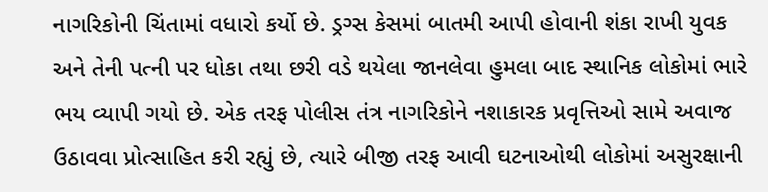નાગરિકોની ચિંતામાં વધારો કર્યો છે. ડ્રગ્સ કેસમાં બાતમી આપી હોવાની શંકા રાખી યુવક અને તેની પત્ની પર ધોકા તથા છરી વડે થયેલા જાનલેવા હુમલા બાદ સ્થાનિક લોકોમાં ભારે ભય વ્યાપી ગયો છે. એક તરફ પોલીસ તંત્ર નાગરિકોને નશાકારક પ્રવૃત્તિઓ સામે અવાજ ઉઠાવવા પ્રોત્સાહિત કરી રહ્યું છે, ત્યારે બીજી તરફ આવી ઘટનાઓથી લોકોમાં અસુરક્ષાની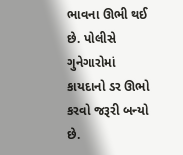ભાવના ઊભી થઈ છે. પોલીસે ગુનેગારોમાં કાયદાનો ડર ઊભો કરવો જરૂરી બન્યો છે.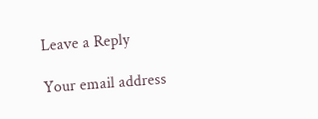Leave a Reply

Your email address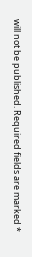will not be published. Required fields are marked *